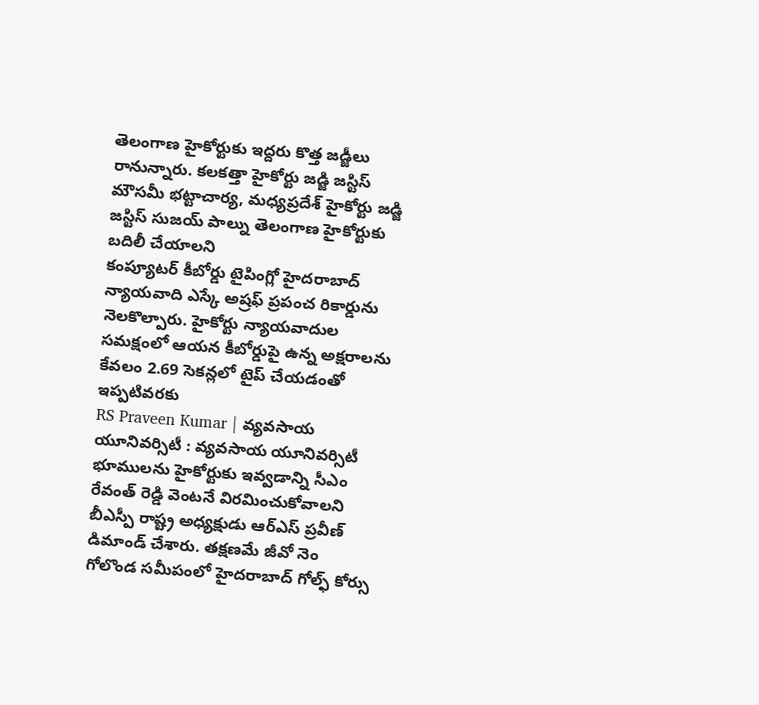తెలంగాణ హైకోర్టుకు ఇద్దరు కొత్త జడ్జీలు రానున్నారు. కలకత్తా హైకోర్టు జడ్జి జస్టిస్ మౌసమీ భట్టాచార్య, మధ్యప్రదేశ్ హైకోర్టు జడ్జి జస్టిస్ సుజయ్ పాల్ను తెలంగాణ హైకోర్టుకు బదిలీ చేయాలని
కంప్యూటర్ కీబోర్డు టైపింగ్లో హైదరాబాద్ న్యాయవాది ఎస్కే అష్రఫ్ ప్రపంచ రికార్డును నెలకొల్పారు. హైకోర్టు న్యాయవాదుల సమక్షంలో ఆయన కీబోర్డుపై ఉన్న అక్షరాలను కేవలం 2.69 సెకన్లలో టైప్ చేయడంతో ఇప్పటివరకు
RS Praveen Kumar | వ్యవసాయ యూనివర్సిటీ : వ్యవసాయ యూనివర్సిటీ భూములను హైకోర్టుకు ఇవ్వడాన్ని సీఎం రేవంత్ రెడ్డి వెంటనే విరమించుకోవాలని బీఎస్పీ రాష్ట్ర అధ్యక్షుడు ఆర్ఎస్ ప్రవీణ్ డిమాండ్ చేశారు. తక్షణమే జీవో నెం
గోలొండ సమీపంలో హైదరాబాద్ గోల్ఫ్ కోర్సు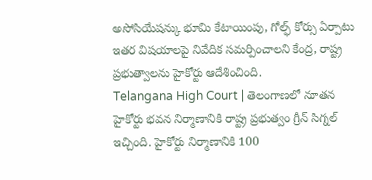అసోసియేషన్కు భూమి కేటాయింపు, గోల్ఫ్ కోర్సు ఏర్పాటు ఇతర విషయాలపై నివేదిక సమర్పించాలని కేంద్ర, రాష్ట్ర ప్రభుత్వాలను హైకోర్టు ఆదేశించింది.
Telangana High Court | తెలంగాణలో నూతన హైకోర్టు భవన నిర్మాణానికి రాష్ట్ర ప్రభుత్వం గ్రీన్ సిగ్నల్ ఇచ్చింది. హైకోర్టు నిర్మాణానికి 100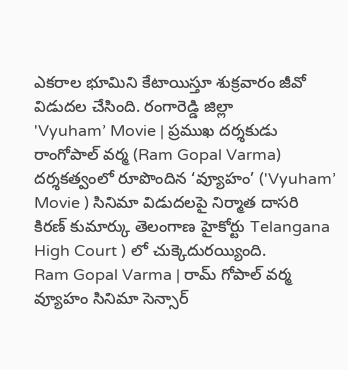ఎకరాల భూమిని కేటాయిస్తూ శుక్రవారం జీవో విడుదల చేసింది. రంగారెడ్డి జిల్లా
'Vyuham’ Movie | ప్రముఖ దర్శకుడు రాంగోపాల్ వర్మ (Ram Gopal Varma) దర్శకత్వంలో రూపొందిన ‘వ్యూహం’ ('Vyuham’ Movie ) సినిమా విడుదలపై నిర్మాత దాసరి కిరణ్ కుమార్కు తెలంగాణ హైకోర్టు Telangana High Court ) లో చుక్కెదురయ్యింది.
Ram Gopal Varma | రామ్ గోపాల్ వర్మ వ్యూహం సినిమా సెన్సార్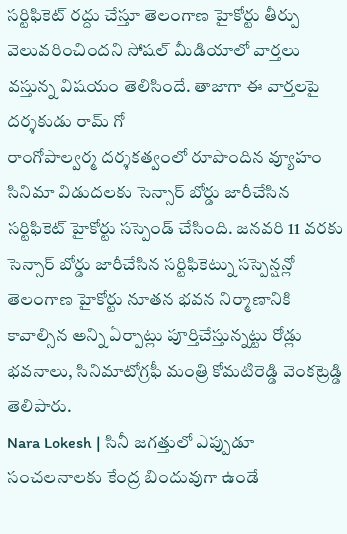సర్టిఫికెట్ రద్దు చేస్తూ తెలంగాణ హైకోర్టు తీర్పు వెలువరించిందని సోషల్ మీడియాలో వార్తలు వస్తున్న విషయం తెలిసిందే. తాజాగా ఈ వార్తలపై దర్శకుడు రామ్ గో
రాంగోపాల్వర్మ దర్శకత్వంలో రూపొందిన వ్యూహం సినిమా విడుదలకు సెన్సార్ బోర్డు జారీచేసిన సర్టిఫికెట్ హైకోర్టు సస్పెండ్ చేసింది. జనవరి 11 వరకు సెన్సార్ బోర్డు జారీచేసిన సర్టిఫికెట్ను సస్పెన్షన్లో
తెలంగాణ హైకోర్టు నూతన భవన నిర్మాణానికి కావాల్సిన అన్ని ఏర్పాట్లు పూర్తిచేస్తున్నట్టు రోడ్లు భవనాలు, సినిమాటోగ్రఫీ మంత్రి కోమటిరెడ్డి వెంకట్రెడ్డి తెలిపారు.
Nara Lokesh | సినీ జగత్తులో ఎప్పుడూ సంచలనాలకు కేంద్ర బిందువుగా ఉండే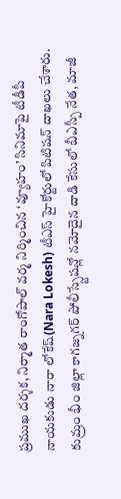ప్రముఖ దర్శక, నిర్మాత రాంగోపాల్ వర్మ నిర్మించిన ‘వ్యూహం’ సినిమాపై టీడీపీ నాయకుడు నారా లోకేష్(Nara Lokesh) టీఎస్ హైకోర్టులో పిటిషన్ దాఖలు చేశారు.
కుమ్రం భీం జిల్లా కాగజ్నగర్ పోలీస్స్టేషన్లో నమోదైన దాడి కేసులో బీఎస్పీ నేత, మాజీ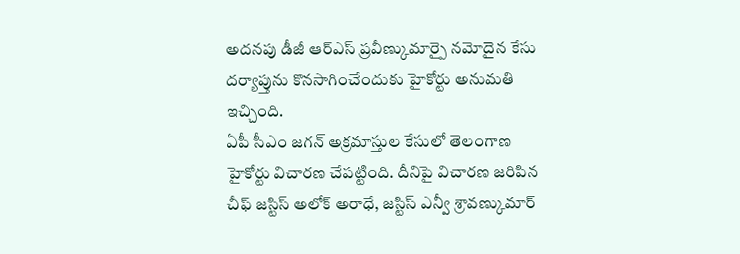అదనపు డీజీ ఆర్ఎస్ ప్రవీణ్కుమార్పై నమోదైన కేసు దర్యాప్తును కొనసాగించేందుకు హైకోర్టు అనుమతి ఇచ్చింది.
ఏపీ సీఎం జగన్ అక్రమాస్తుల కేసులో తెలంగాణ హైకోర్టు విచారణ చేపట్టింది. దీనిపై విచారణ జరిపిన చీఫ్ జస్టిస్ అలోక్ అరాధే, జస్టిస్ ఎన్వీ శ్రావణ్కుమార్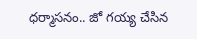ధర్మాసనం.. జో గయ్య చేసిన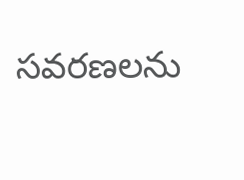సవరణలను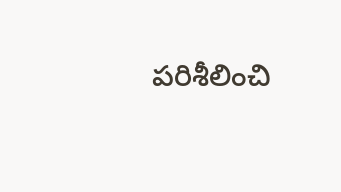పరిశీలించి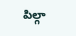పిల్గా